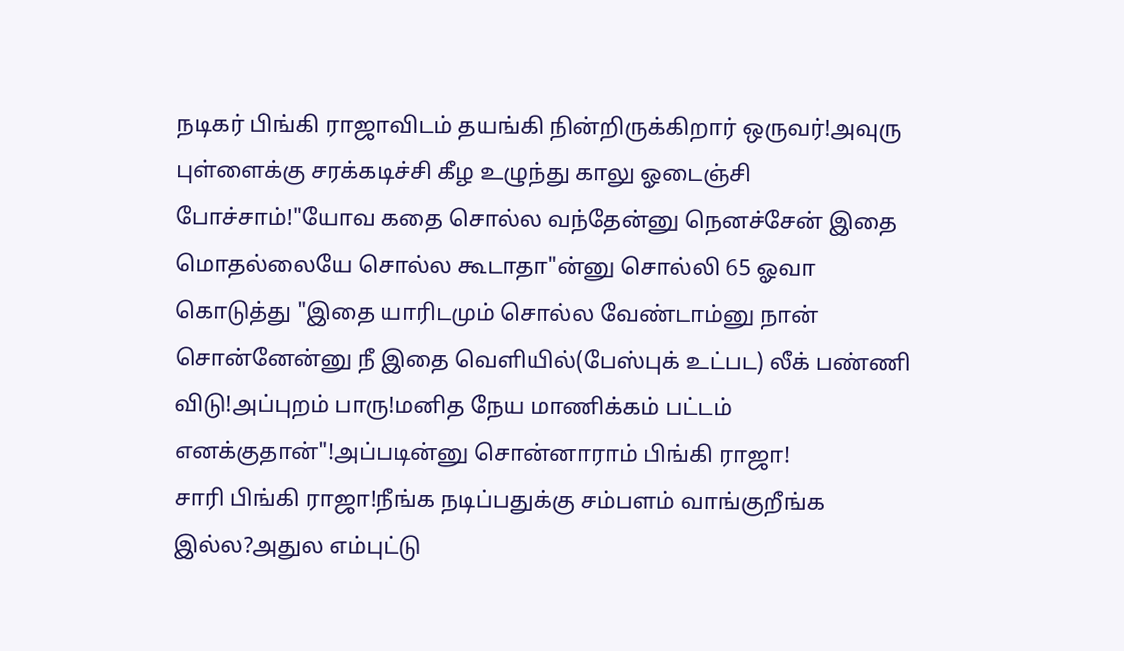நடிகர் பிங்கி ராஜாவிடம் தயங்கி நின்றிருக்கிறார் ஒருவர்!அவுரு புள்ளைக்கு சரக்கடிச்சி கீழ உழுந்து காலு ஓடைஞ்சி போச்சாம்!"யோவ கதை சொல்ல வந்தேன்னு நெனச்சேன் இதை மொதல்லையே சொல்ல கூடாதா"ன்னு சொல்லி 65 ஓவா கொடுத்து "இதை யாரிடமும் சொல்ல வேண்டாம்னு நான் சொன்னேன்னு நீ இதை வெளியில்(பேஸ்புக் உட்பட) லீக் பண்ணி விடு!அப்புறம் பாரு!மனித நேய மாணிக்கம் பட்டம் எனக்குதான்"!அப்படின்னு சொன்னாராம் பிங்கி ராஜா!
சாரி பிங்கி ராஜா!நீங்க நடிப்பதுக்கு சம்பளம் வாங்குறீங்க இல்ல?அதுல எம்புட்டு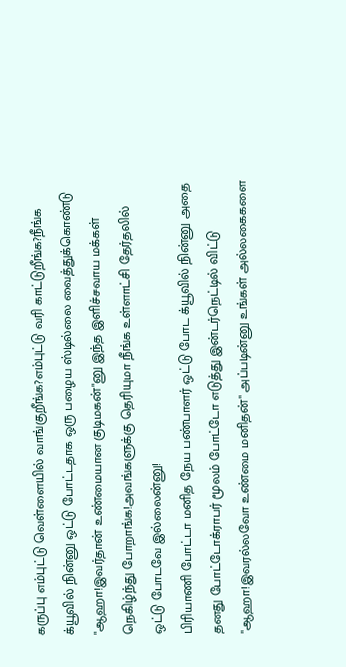கருப்பு எம்புட்டு வெள்ளையில் வாங்குறீங்க?எம்புட்டு வரி காட்டுறீங்க?நீங்க க்யூவில் நின்னு ஒட்டு போட்டதாக ஒரு பழைய ஸ்டில்லை வைத்துக்கொண்டு "ஆஹா!இவர்தான் உண்மையான குடிமகன்"னு இந்த இளிச்சவாய மக்கள் நெகிழ்ந்து போறாங்க!அவங்களுக்கு தெரியுமா நீங்க உள்ளாட்சி தேர்தலில் ஒட்டு போடவே இல்லைன்னு!
பிரியாணி போட்டா மனித நேய பண்பாளர் ஒட்டு போட க்யூவில் நின்னு அதை தனது போட்டோக்ராபர் மூலம் போட்டோ எடுத்து இன்டர்நெட்டில் விட்டு "ஆஹா!இவரல்லவோ உண்மை மனிதன்" அப்படின்னு உங்கள் அல்லகைகளை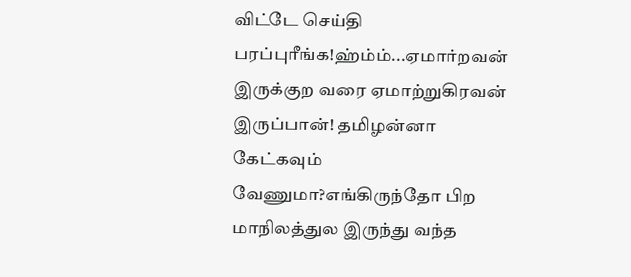விட்டே செய்தி பரப்புரீங்க!ஹ்ம்ம்...ஏமார்றவன் இருக்குற வரை ஏமாற்றுகிரவன் இருப்பான்! தமிழன்னா கேட்கவும் வேணுமா?எங்கிருந்தோ பிற மாநிலத்துல இருந்து வந்த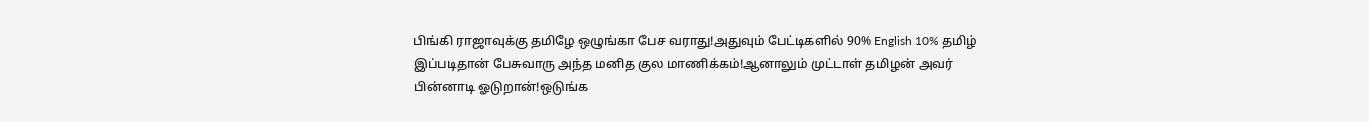பிங்கி ராஜாவுக்கு தமிழே ஒழுங்கா பேச வராது!அதுவும் பேட்டிகளில் 90% English 10% தமிழ் இப்படிதான் பேசுவாரு அந்த மனித குல மாணிக்கம்!ஆனாலும் முட்டாள் தமிழன் அவர் பின்னாடி ஓடுறான்!ஒடுங்க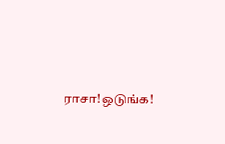ராசா!ஒடுங்க!